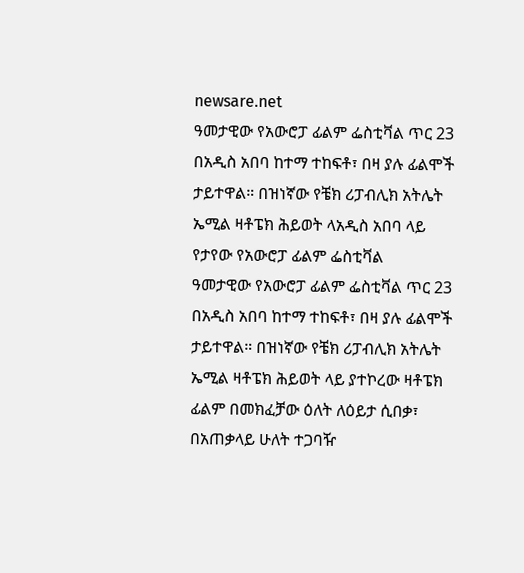newsare.net
ዓመታዊው የአውሮፓ ፊልም ፌስቲቫል ጥር 23 በአዲስ አበባ ከተማ ተከፍቶ፣ በዛ ያሉ ፊልሞች ታይተዋል። በዝነኛው የቼክ ሪፓብሊክ አትሌት ኤሚል ዛቶፔክ ሕይወት ላአዲስ አበባ ላይ የታየው የአውሮፓ ፊልም ፌስቲቫል
ዓመታዊው የአውሮፓ ፊልም ፌስቲቫል ጥር 23 በአዲስ አበባ ከተማ ተከፍቶ፣ በዛ ያሉ ፊልሞች ታይተዋል። በዝነኛው የቼክ ሪፓብሊክ አትሌት ኤሚል ዛቶፔክ ሕይወት ላይ ያተኮረው ዛቶፔክ ፊልም በመክፈቻው ዕለት ለዕይታ ሲበቃ፣ በአጠቃላይ ሁለት ተጋባዥ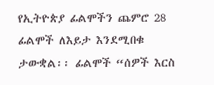የኢትዮጵያ ፊልሞችን ጨምሮ 28 ፊልሞች ለእይታ እንደሚበቁ ታውቋል፡፡ ፊልሞች “ሰዎች እርስ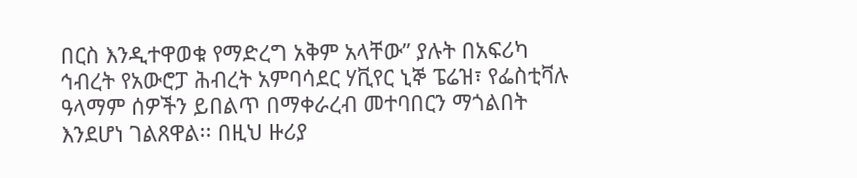በርስ እንዲተዋወቁ የማድረግ አቅም አላቸው” ያሉት በአፍሪካ ኅብረት የአውሮፓ ሕብረት አምባሳደር ሃቪየር ኒኞ ፔሬዝ፣ የፌስቲቫሉ ዓላማም ሰዎችን ይበልጥ በማቀራረብ መተባበርን ማጎልበት እንደሆነ ገልጸዋል፡፡ በዚህ ዙሪያ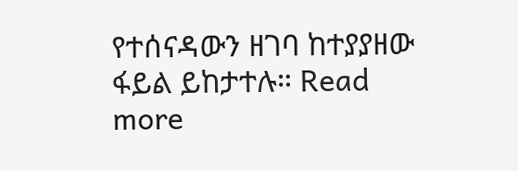የተሰናዳውን ዘገባ ከተያያዘው ፋይል ይከታተሉ። Read more